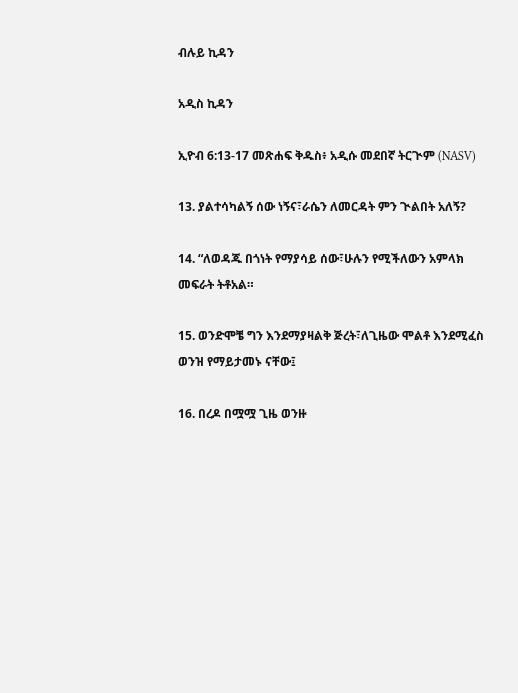ብሉይ ኪዳን

አዲስ ኪዳን

ኢዮብ 6:13-17 መጽሐፍ ቅዱስ፥ አዲሱ መደበኛ ትርጒም (NASV)

13. ያልተሳካልኝ ሰው ነኝና፣ራሴን ለመርዳት ምን ጒልበት አለኝ?

14. “ለወዳጁ በጎነት የማያሳይ ሰው፣ሁሉን የሚችለውን አምላክ መፍራት ትቶአል።

15. ወንድሞቼ ግን እንደማያዛልቅ ጅረት፣ለጊዜው ሞልቶ እንደሚፈስ ወንዝ የማይታመኑ ናቸው፤

16. በረዶ በሟሟ ጊዜ ወንዙ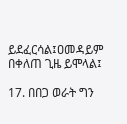ይደፈርሳል፤ዐመዳይም በቀለጠ ጊዜ ይሞላል፤

17. በበጋ ወራት ግን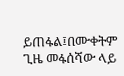ይጠፋል፤በሙቀትም ጊዜ መፋሰሻው ላይ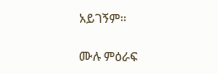አይገኝም።

ሙሉ ምዕራፍ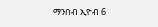ማንበብ ኢዮብ 6